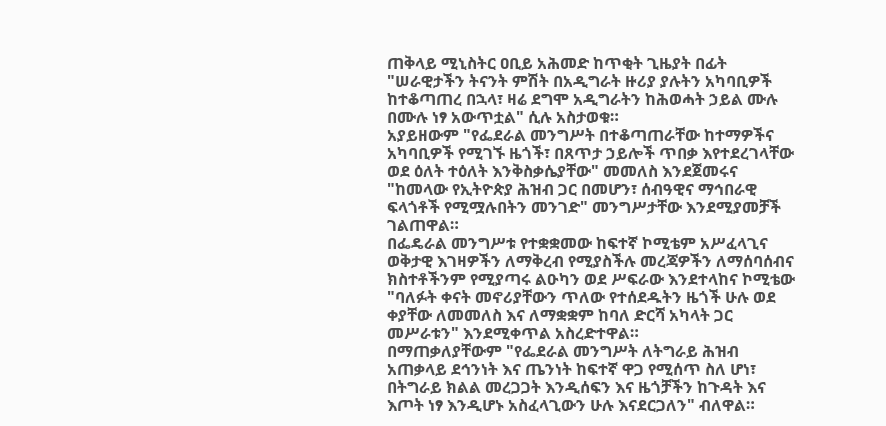ጠቅላይ ሚኒስትር ዐቢይ አሕመድ ከጥቂት ጊዜያት በፊት "ሠራዊታችን ትናንት ምሽት በአዲግራት ዙሪያ ያሉትን አካባቢዎች ከተቆጣጠረ በኋላ፣ ዛሬ ደግሞ አዲግራትን ከሕወሓት ኃይል ሙሉ በሙሉ ነፃ አውጥቷል" ሲሉ አስታወቁ።
አያይዘውም "የፌደራል መንግሥት በተቆጣጠራቸው ከተማዎችና አካባቢዎች የሚገኙ ዜጎች፣ በጸጥታ ኃይሎች ጥበቃ እየተደረገላቸው ወደ ዕለት ተዕለት እንቅስቃሴያቸው" መመለስ እንደጀመሩና "ከመላው የኢትዮጵያ ሕዝብ ጋር በመሆን፣ ሰብዓዊና ማኅበራዊ ፍላጎቶች የሚሟሉበትን መንገድ" መንግሥታቸው እንደሚያመቻች ገልጠዋል።
በፌዴራል መንግሥቱ የተቋቋመው ከፍተኛ ኮሚቴም አሥፈላጊና ወቅታዊ እገዛዎችን ለማቅረብ የሚያስችሉ መረጃዎችን ለማሰባሰብና ክስተቶችንም የሚያጣሩ ልዑካን ወደ ሥፍራው እንደተላከና ኮሚቴው "ባለፉት ቀናት መኖሪያቸውን ጥለው የተሰደዱትን ዜጎች ሁሉ ወደ ቀያቸው ለመመለስ እና ለማቋቋም ከባለ ድርሻ አካላት ጋር መሥራቱን" እንደሚቀጥል አስረድተዋል።
በማጠቃለያቸውም "የፌደራል መንግሥት ለትግራይ ሕዝብ አጠቃላይ ደኅንነት እና ጤንነት ከፍተኛ ዋጋ የሚሰጥ ስለ ሆነ፣ በትግራይ ክልል መረጋጋት እንዲሰፍን እና ዜጎቻችን ከጉዳት እና እጦት ነፃ እንዲሆኑ አስፈላጊውን ሁሉ እናደርጋለን" ብለዋል።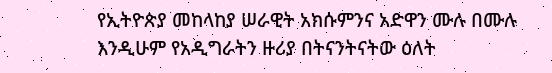የኢትዮጵያ መከላከያ ሠራዊት አክሱምንና አድዋን ሙሉ በሙሉ እንዲሁም የአዲግራትን ዙሪያ በትናንትናትው ዕለት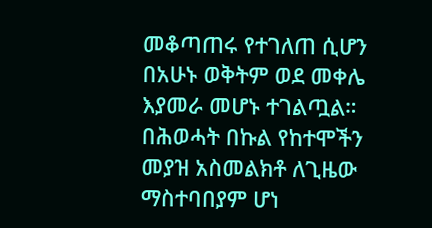መቆጣጠሩ የተገለጠ ሲሆን በአሁኑ ወቅትም ወደ መቀሌ እያመራ መሆኑ ተገልጧል።
በሕወሓት በኩል የከተሞችን መያዝ አስመልክቶ ለጊዜው ማስተባበያም ሆነ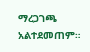ማረጋገጫ አልተደመጠም።